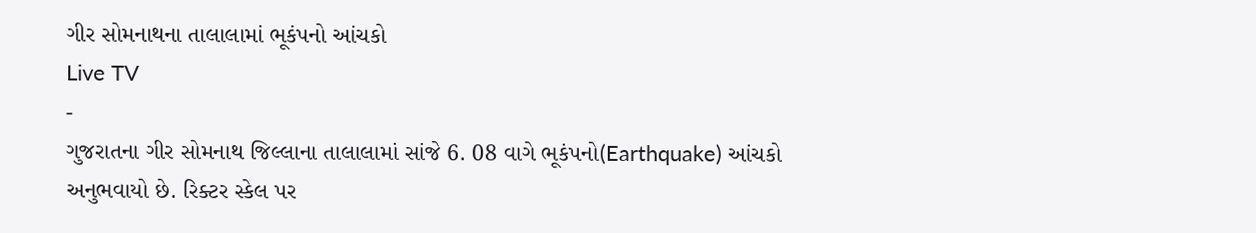ગીર સોમનાથના તાલાલામાં ભૂકંપનો આંચકો
Live TV
-
ગુજરાતના ગીર સોમનાથ જિલ્લાના તાલાલામાં સાંજે 6. 08 વાગે ભૂકંપનો(Earthquake) આંચકો અનુભવાયો છે. રિક્ટર સ્કેલ પર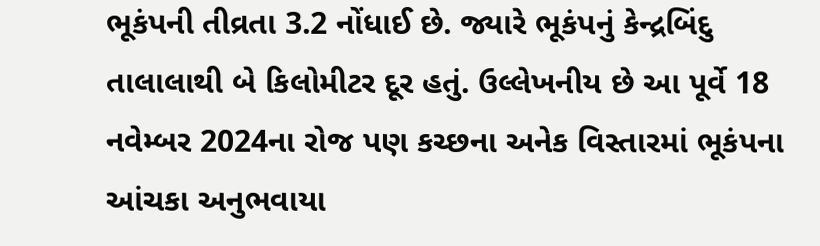ભૂકંપની તીવ્રતા 3.2 નોંધાઈ છે. જ્યારે ભૂકંપનું કેન્દ્રબિંદુ તાલાલાથી બે કિલોમીટર દૂર હતું. ઉલ્લેખનીય છે આ પૂર્વે 18 નવેમ્બર 2024ના રોજ પણ કચ્છના અનેક વિસ્તારમાં ભૂકંપના આંચકા અનુભવાયા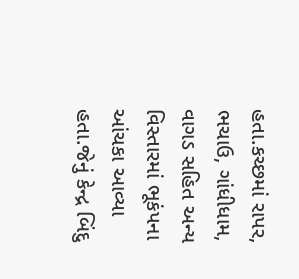હતા.કચ્છમાં રાપર, ભચાઉ, ગાંધીધામ, વાગડ સહિત અન્ય વિસ્તારમાં ભૂકંપના આંચકા આવ્યા હતા.જેનું કેન્દ્ર બિંદુ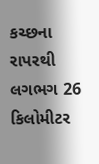કચ્છના રાપરથી લગભગ 26 કિલોમીટર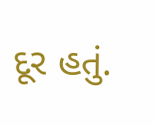દૂર હતું.